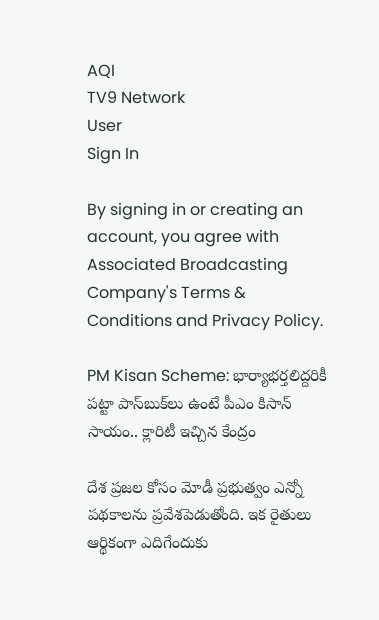AQI
TV9 Network
User
Sign In

By signing in or creating an account, you agree with Associated Broadcasting Company's Terms & Conditions and Privacy Policy.

PM Kisan Scheme: భార్యాభర్తలిద్దరికీ పట్టా పాస్‌బుక్‌లు ఉంటే పీఎం కిసాన్‌ సాయం.. క్లారిటీ ఇచ్చిన కేంద్రం

దేశ ప్రజల కోసం మోడీ ప్రభుత్వం ఎన్నో పథకాలను ప్రవేశపెడుతోంది. ఇక రైతులు ఆర్థికంగా ఎదిగేందుకు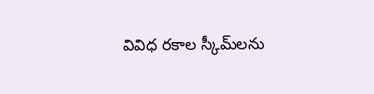వివిధ రకాల స్కీమ్‌లను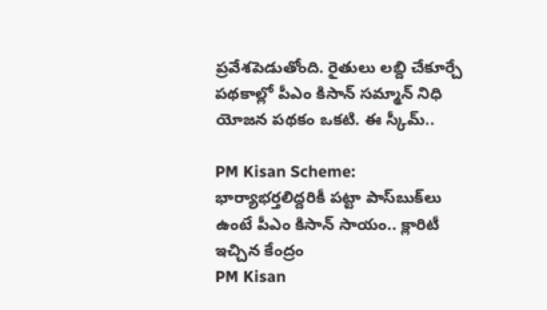ప్రవేశపెడుతోంది. రైతులు లబ్ది చేకూర్చే పథకాల్లో పీఎం కిసాన్‌ సమ్మాన్‌ నిధి యోజన పథకం ఒకటి. ఈ స్కీమ్‌..

PM Kisan Scheme: భార్యాభర్తలిద్దరికీ పట్టా పాస్‌బుక్‌లు ఉంటే పీఎం కిసాన్‌ సాయం.. క్లారిటీ ఇచ్చిన కేంద్రం
PM Kisan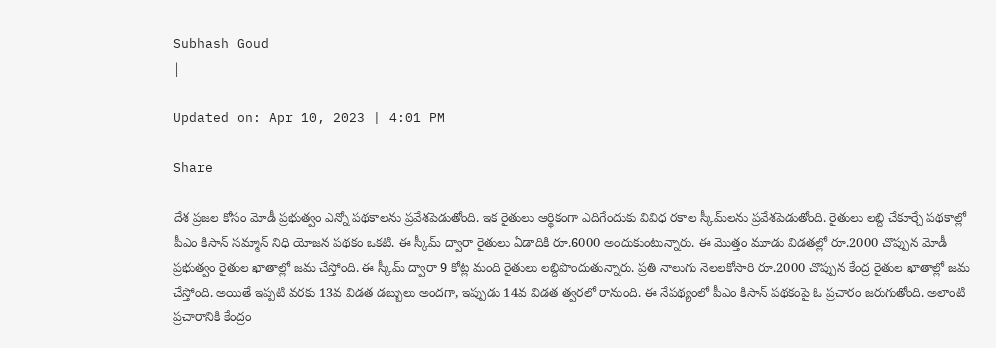Subhash Goud
|

Updated on: Apr 10, 2023 | 4:01 PM

Share

దేశ ప్రజల కోసం మోడీ ప్రభుత్వం ఎన్నో పథకాలను ప్రవేశపెడుతోంది. ఇక రైతులు ఆర్థికంగా ఎదిగేందుకు వివిధ రకాల స్కీమ్‌లను ప్రవేశపెడుతోంది. రైతులు లబ్ది చేకూర్చే పథకాల్లో పీఎం కిసాన్‌ సమ్మాన్‌ నిధి యోజన పథకం ఒకటి. ఈ స్కీమ్‌ ద్వారా రైతులు ఏడాదికి రూ.6000 అందుకుంటున్నారు. ఈ మొత్తం మూడు విడతల్లో రూ.2000 చొప్పున మోడీ ప్రభుత్వం రైతుల ఖాతాల్లో జమ చేస్తోంది. ఈ స్కీమ్‌ ద్వారా 9 కోట్ల మంది రైతులు లబ్దిపొందుతున్నారు. ప్రతి నాలుగు నెలలకోసారి రూ.2000 చొప్పున కేంద్ర రైతుల ఖాతాల్లో జమ చేస్తోంది. అయితే ఇప్పటి వరకు 13వ విడత డబ్బులు అందగా, ఇప్పుడు 14వ విడత త్వరలో రానుంది. ఈ నేపథ్యంలో పీఎం కిసాన్‌ పథకంపై ఓ ప్రచారం జరుగుతోంది. అలాంటి ప్రచారానికి కేంద్రం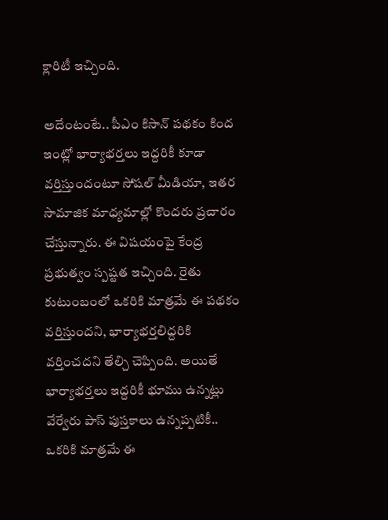క్లారిటీ ఇచ్చింది.

అదేంటంటే.. పీఎం కిసాన్‌ పథకం కింద ఇంట్లో భార్యాభర్తలు ఇద్దరికీ కూడా వర్తిస్తుందంటూ సోషల్‌ మీడియా, ఇతర సామాజిక మాధ్యమాల్లో కొందరు ప్రచారం చేస్తున్నారు. ఈ విషయంపై కేంద్ర ప్రభుత్వం స్పష్టత ఇచ్చింది. రైతు కుటుంబంలో ఒకరికి మాత్రమే ఈ పథకం వర్తిస్తుందని, భార్యాభర్తలిద్దరికి వర్తించదని తేల్చి చెప్పింది. అయితే భార్యాభర్తలు ఇద్దరికీ భూము ఉన్నట్లు వేర్వేరు పాస్‌ పుస్తకాలు ఉన్నప్పటికీ.. ఒకరికి మాత్రమే ఈ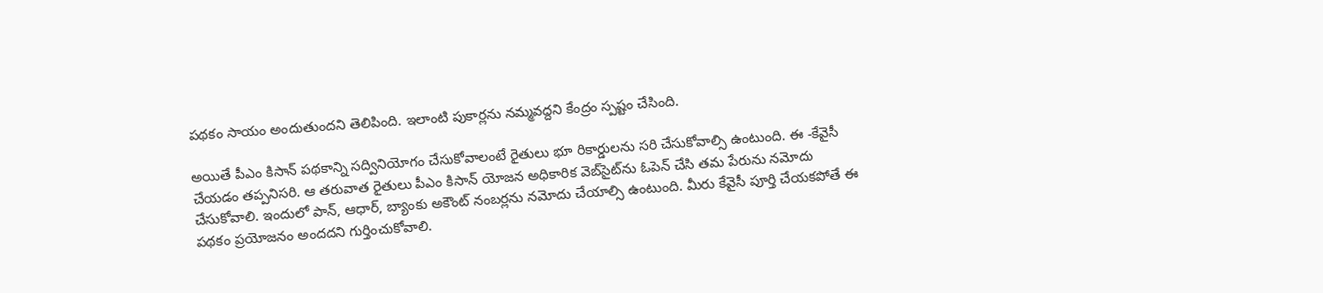పథకం సాయం అందుతుందని తెలిపింది. ఇలాంటి పుకార్లను నమ్మవద్దని కేంద్రం స్పష్టం చేసింది.

అయితే పీఎం కిసాన్‌ పథకాన్ని సద్వినియోగం చేసుకోవాలంటే రైతులు భూ రికార్డులను సరి చేసుకోవాల్సి ఉంటుంది. ఈ -కేవైసీ చేయడం తప్పనిసరి. ఆ తరువాత రైతులు పీఎం కిసాన్ యోజన అధికారిక వెబ్‌సైట్‌ను ఓపెన్‌ చేసి తమ పేరును నమోదు చేసుకోవాలి. ఇందులో పాన్‌, ఆధార్‌, బ్యాంకు అకౌంట్‌ నంబర్లను నమోదు చేయాల్సి ఉంటుంది. మీరు కేవైసీ పూర్తి చేయకపోతే ఈ పథకం ప్రయోజనం అందదని గుర్తించుకోవాలి.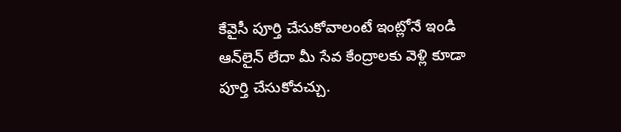కేవైసీ పూర్తి చేసుకోవాలంటే ఇంట్లోనే ఇండి ఆన్‌లైన్‌ లేదా మీ సేవ కేంద్రాలకు వెళ్లి కూడా పూర్తి చేసుకోవచ్చు.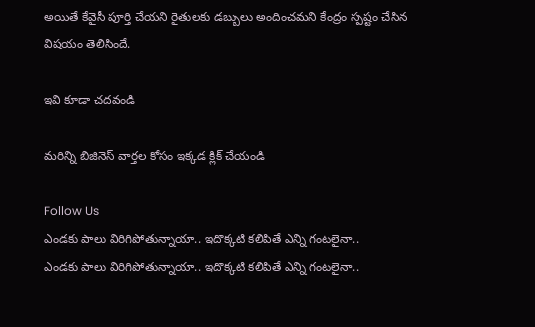అయితే కేవైసీ పూర్తి చేయని రైతులకు డబ్బులు అందించమని కేంద్రం స్పష్టం చేసిన విషయం తెలిసిందే.

ఇవి కూడా చదవండి

మరిన్ని బిజినెస్ వార్తల కోసం ఇక్కడ క్లిక్ చేయండి

Follow Us
ఎండకు పాలు విరిగిపోతున్నాయా.. ఇదొక్కటి కలిపితే ఎన్ని గంటలైనా..
ఎండకు పాలు విరిగిపోతున్నాయా.. ఇదొక్కటి కలిపితే ఎన్ని గంటలైనా..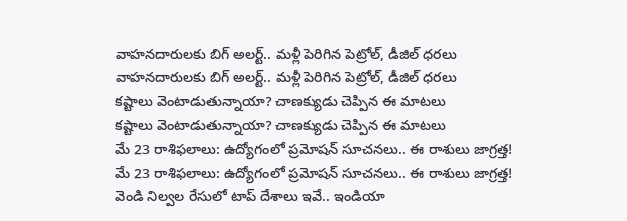వాహనదారులకు బిగ్‌ అలర్ట్.. మళ్లీ పెరిగిన పెట్రోల్, డీజిల్ ధరలు
వాహనదారులకు బిగ్‌ అలర్ట్.. మళ్లీ పెరిగిన పెట్రోల్, డీజిల్ ధరలు
కష్టాలు వెంటాడుతున్నాయా? చాణక్యుడు చెప్పిన ఈ మాటలు
కష్టాలు వెంటాడుతున్నాయా? చాణక్యుడు చెప్పిన ఈ మాటలు
మే 23 రాశిఫలాలు: ఉద్యోగంలో ప్రమోషన్ సూచనలు.. ఈ రాశులు జాగ్రత్త!
మే 23 రాశిఫలాలు: ఉద్యోగంలో ప్రమోషన్ సూచనలు.. ఈ రాశులు జాగ్రత్త!
వెండి నిల్వల రేసులో టాప్ దేశాలు ఇవే.. ఇండియా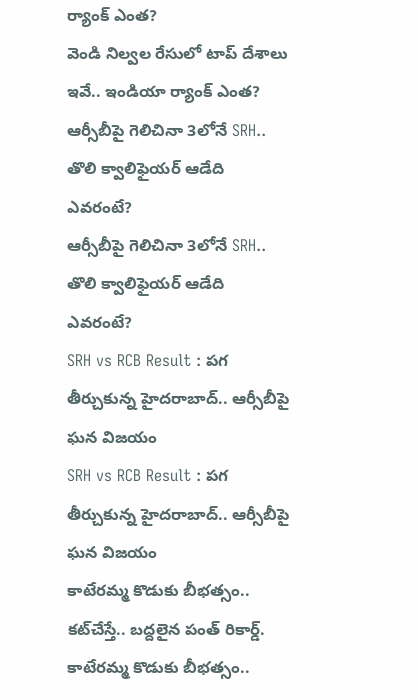ర్యాంక్ ఎంత?
వెండి నిల్వల రేసులో టాప్ దేశాలు ఇవే.. ఇండియా ర్యాంక్ ఎంత?
ఆర్సీబీపై గెలిచినా 3లోనే SRH.. తొలి క్వాలిఫైయర్‌ ఆడేది ఎవరంటే?
ఆర్సీబీపై గెలిచినా 3లోనే SRH.. తొలి క్వాలిఫైయర్‌ ఆడేది ఎవరంటే?
SRH vs RCB Result : పగ తీర్చుకున్న హైదరాబాద్.. ఆర్సీబీపై ఘన విజయం
SRH vs RCB Result : పగ తీర్చుకున్న హైదరాబాద్.. ఆర్సీబీపై ఘన విజయం
కాటేరమ్మ కొడుకు బీభత్సం.. కట్‌చేస్తే.. బద్దలైన పంత్ రికార్డ్‌.
కాటేరమ్మ కొడుకు బీభత్సం..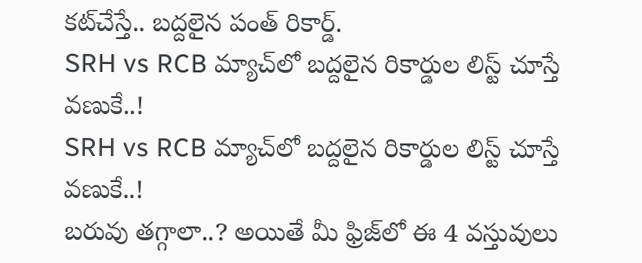కట్‌చేస్తే.. బద్దలైన పంత్ రికార్డ్‌.
SRH vs RCB మ్యాచ్‌లో బద్దలైన రికార్డుల లిస్ట్ చూస్తే వణుకే..!
SRH vs RCB మ్యాచ్‌లో బద్దలైన రికార్డుల లిస్ట్ చూస్తే వణుకే..!
బరువు తగ్గాలా..? అయితే మీ ఫ్రిజ్‌లో ఈ 4 వస్తువులు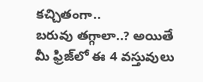కచ్చితంగా..
బరువు తగ్గాలా..? అయితే మీ ఫ్రిజ్‌లో ఈ 4 వస్తువులు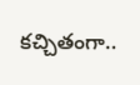కచ్చితంగా..